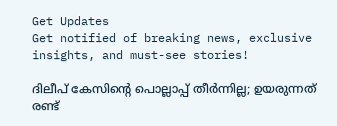Get Updates
Get notified of breaking news, exclusive insights, and must-see stories!

ദിലീപ് കേസിന്റെ പൊല്ലാപ്പ് തീര്‍ന്നില്ല; ഉയരുന്നത് രണ്ട്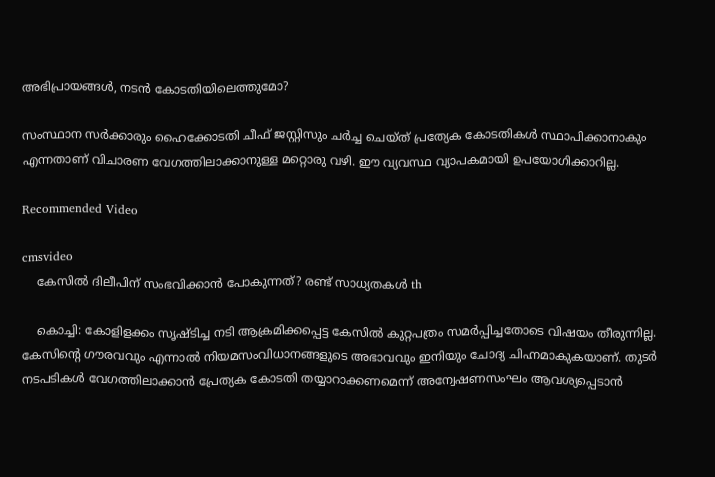അഭിപ്രായങ്ങള്‍, നടന്‍ കോടതിയിലെത്തുമോ?

സംസ്ഥാന സര്‍ക്കാരും ഹൈക്കോടതി ചീഫ് ജസ്റ്റിസും ചര്‍ച്ച ചെയ്ത് പ്രത്യേക കോടതികള്‍ സ്ഥാപിക്കാനാകും എന്നതാണ് വിചാരണ വേഗത്തിലാക്കാനുള്ള മറ്റൊരു വഴി. ഈ വ്യവസ്ഥ വ്യാപകമായി ഉപയോഗിക്കാറില്ല.

Recommended Video

cmsvideo
    കേസില്‍ ദിലീപിന് സംഭവിക്കാന്‍ പോകുന്നത്? രണ്ട് സാധ്യതകള്‍ th

    കൊച്ചി: കോളിളക്കം സൃഷ്ടിച്ച നടി ആക്രമിക്കപ്പെട്ട കേസില്‍ കുറ്റപത്രം സമര്‍പ്പിച്ചതോടെ വിഷയം തീരുന്നില്ല. കേസിന്റെ ഗൗരവവും എന്നാല്‍ നിയമസംവിധാനങ്ങളുടെ അഭാവവും ഇനിയും ചോദ്യ ചിഹ്നമാകുകയാണ്. തുടര്‍ നടപടികള്‍ വേഗത്തിലാക്കാന്‍ പ്രേത്യക കോടതി തയ്യാറാക്കണമെന്ന് അന്വേഷണസംഘം ആവശ്യപ്പെടാന്‍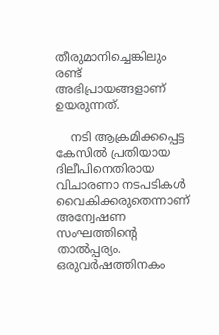തീരുമാനിച്ചെങ്കിലും രണ്ട് അഭിപ്രായങ്ങളാണ് ഉയരുന്നത്.

    നടി ആക്രമിക്കപ്പെട്ട കേസില്‍ പ്രതിയായ ദിലീപിനെതിരായ വിചാരണാ നടപടികള്‍ വൈകിക്കരുതെന്നാണ് അന്വേഷണ സംഘത്തിന്റെ താല്‍പ്പര്യം. ഒരുവര്‍ഷത്തിനകം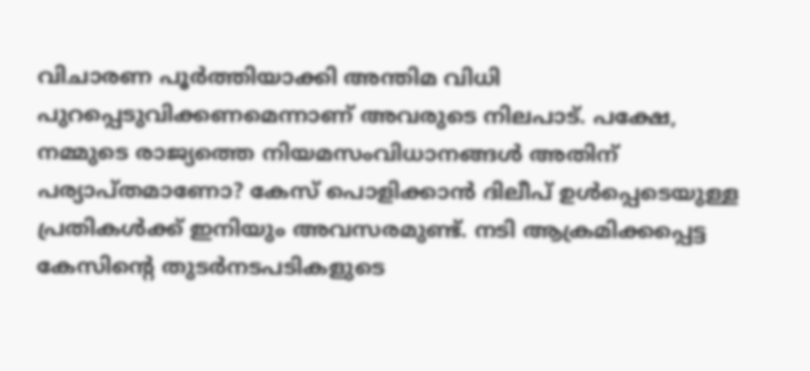വിചാരണ പൂര്‍ത്തിയാക്കി അന്തിമ വിധി പുറപ്പെടുവിക്കണമെന്നാണ് അവരുടെ നിലപാട്. പക്ഷേ, നമ്മുടെ രാജ്യത്തെ നിയമസംവിധാനങ്ങള്‍ അതിന് പര്യാപ്തമാണോ? കേസ് പൊളിക്കാന്‍ ദിലീപ് ഉള്‍പ്പെടെയുള്ള പ്രതികള്‍ക്ക് ഇനിയും അവസരമുണ്ട്. നടി ആക്രമിക്കപ്പെട്ട കേസിന്റെ തുടര്‍നടപടികളുടെ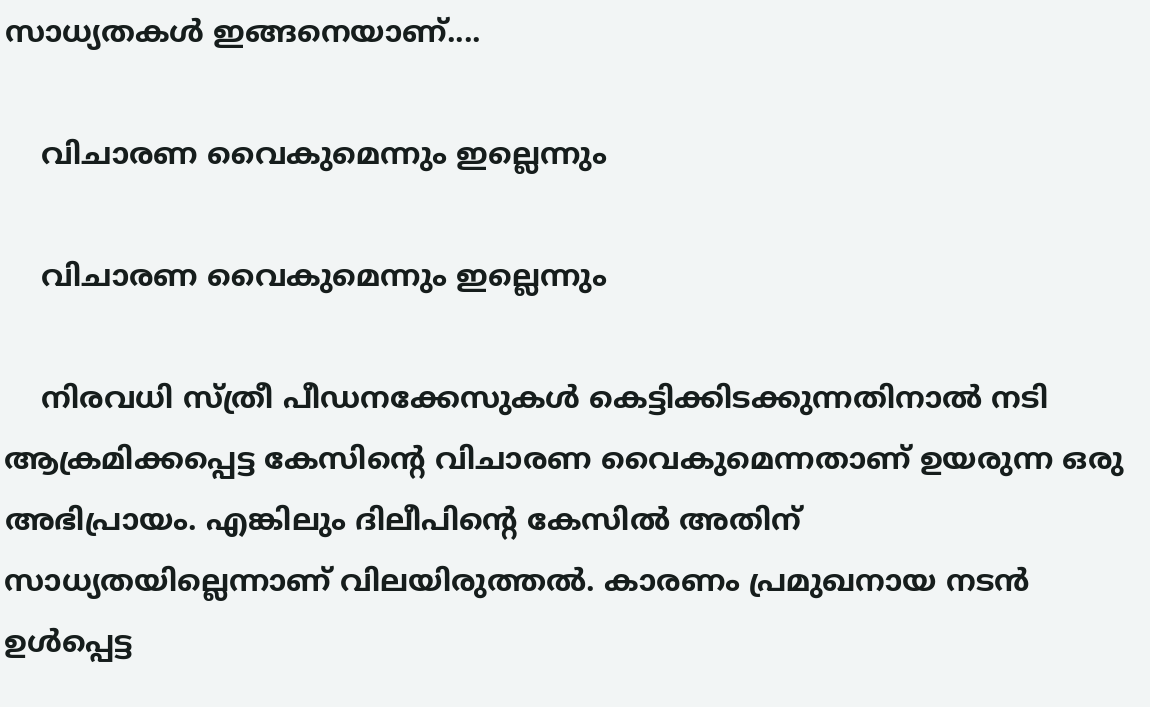സാധ്യതകള്‍ ഇങ്ങനെയാണ്....

    വിചാരണ വൈകുമെന്നും ഇല്ലെന്നും

    വിചാരണ വൈകുമെന്നും ഇല്ലെന്നും

    നിരവധി സ്ത്രീ പീഡനക്കേസുകള്‍ കെട്ടിക്കിടക്കുന്നതിനാല്‍ നടി ആക്രമിക്കപ്പെട്ട കേസിന്റെ വിചാരണ വൈകുമെന്നതാണ് ഉയരുന്ന ഒരു അഭിപ്രായം. എങ്കിലും ദിലീപിന്റെ കേസില്‍ അതിന് സാധ്യതയില്ലെന്നാണ് വിലയിരുത്തല്‍. കാരണം പ്രമുഖനായ നടന്‍ ഉള്‍പ്പെട്ട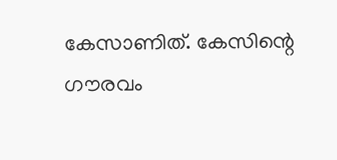കേസാണിത്. കേസിന്റെ ഗൗരവം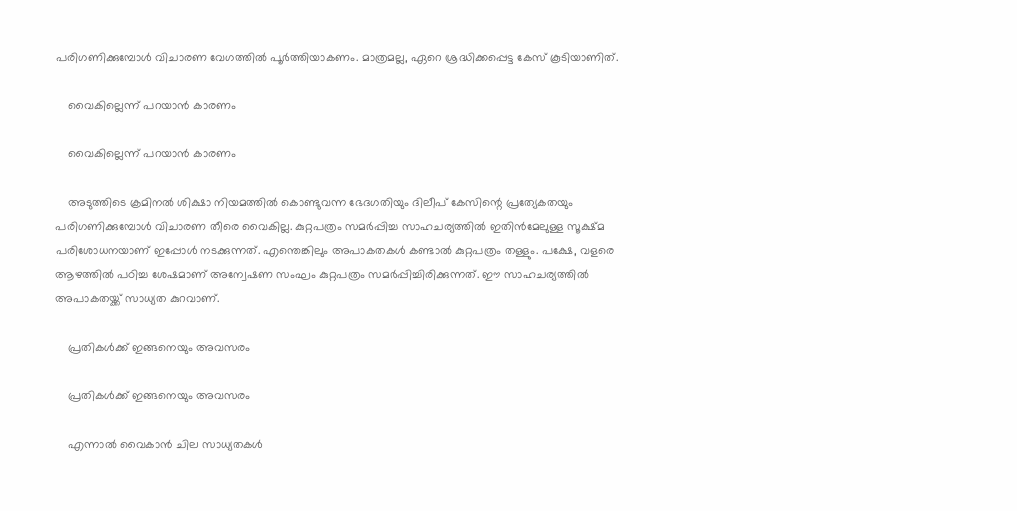പരിഗണിക്കുമ്പോള്‍ വിചാരണ വേഗത്തില്‍ പൂര്‍ത്തിയാകണം. മാത്രമല്ല, ഏറെ ശ്രദ്ധിക്കപ്പെട്ട കേസ് കൂടിയാണിത്.

    വൈകില്ലെന്ന് പറയാന്‍ കാരണം

    വൈകില്ലെന്ന് പറയാന്‍ കാരണം

    അടുത്തിടെ ക്രമിനല്‍ ശിക്ഷാ നിയമത്തില്‍ കൊണ്ടുവന്ന ഭേദഗതിയും ദിലീപ് കേസിന്റെ പ്രത്യേകതയും പരിഗണിക്കുമ്പോള്‍ വിചാരണ തീരെ വൈകില്ല. കുറ്റപത്രം സമര്‍പ്പിച്ച സാഹചര്യത്തില്‍ ഇതിന്‍മേലുള്ള സൂക്ഷ്മ പരിശോധനയാണ് ഇപ്പോള്‍ നടക്കുന്നത്. എന്തെങ്കിലും അപാകതകള്‍ കണ്ടാല്‍ കുറ്റപത്രം തള്ളും. പക്ഷേ, വളരെ ആഴത്തില്‍ പഠിച്ച ശേഷമാണ് അന്വേഷണ സംഘം കുറ്റപത്രം സമര്‍പ്പിച്ചിരിക്കുന്നത്. ഈ സാഹചര്യത്തില്‍ അപാകതയ്ക്ക് സാധ്യത കുറവാണ്.

    പ്രതികള്‍ക്ക് ഇങ്ങനെയും അവസരം

    പ്രതികള്‍ക്ക് ഇങ്ങനെയും അവസരം

    എന്നാല്‍ വൈകാന്‍ ചില സാധ്യതകള്‍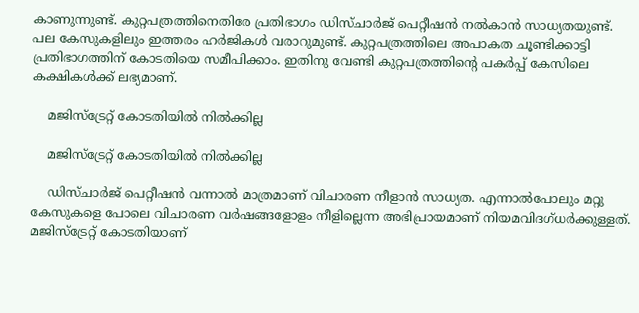കാണുന്നുണ്ട്. കുറ്റപത്രത്തിനെതിരേ പ്രതിഭാഗം ഡിസ്ചാര്‍ജ് പെറ്റീഷന്‍ നല്‍കാന്‍ സാധ്യതയുണ്ട്. പല കേസുകളിലും ഇത്തരം ഹര്‍ജികള്‍ വരാറുമുണ്ട്. കുറ്റപത്രത്തിലെ അപാകത ചൂണ്ടിക്കാട്ടി പ്രതിഭാഗത്തിന് കോടതിയെ സമീപിക്കാം. ഇതിനു വേണ്ടി കുറ്റപത്രത്തിന്റെ പകര്‍പ്പ് കേസിലെ കക്ഷികള്‍ക്ക് ലഭ്യമാണ്.

    മജിസ്‌ട്രേറ്റ് കോടതിയില്‍ നില്‍ക്കില്ല

    മജിസ്‌ട്രേറ്റ് കോടതിയില്‍ നില്‍ക്കില്ല

    ഡിസ്ചാര്‍ജ് പെറ്റീഷന്‍ വന്നാല്‍ മാത്രമാണ് വിചാരണ നീളാന്‍ സാധ്യത. എന്നാല്‍പോലും മറ്റു കേസുകളെ പോലെ വിചാരണ വര്‍ഷങ്ങളോളം നീളില്ലെന്ന അഭിപ്രായമാണ് നിയമവിദഗ്ധര്‍ക്കുള്ളത്. മജിസ്‌ട്രേറ്റ് കോടതിയാണ്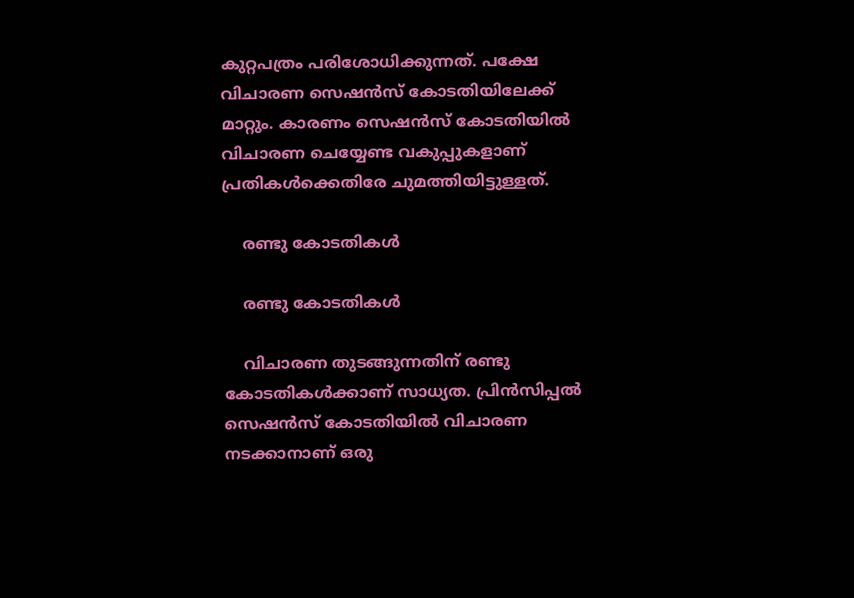കുറ്റപത്രം പരിശോധിക്കുന്നത്. പക്ഷേ വിചാരണ സെഷന്‍സ് കോടതിയിലേക്ക് മാറ്റും. കാരണം സെഷന്‍സ് കോടതിയില്‍ വിചാരണ ചെയ്യേണ്ട വകുപ്പുകളാണ് പ്രതികള്‍ക്കെതിരേ ചുമത്തിയിട്ടുള്ളത്.

    രണ്ടു കോടതികള്‍

    രണ്ടു കോടതികള്‍

    വിചാരണ തുടങ്ങുന്നതിന് രണ്ടു കോടതികള്‍ക്കാണ് സാധ്യത. പ്രിന്‍സിപ്പല്‍ സെഷന്‍സ് കോടതിയില്‍ വിചാരണ നടക്കാനാണ് ഒരു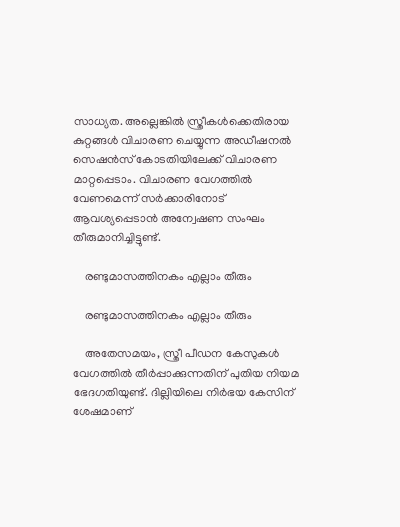സാധ്യത. അല്ലെങ്കില്‍ സ്ത്രീകള്‍ക്കെതിരായ കുറ്റങ്ങള്‍ വിചാരണ ചെയ്യുന്ന അഡീഷനല്‍ സെഷന്‍സ് കോടതിയിലേക്ക് വിചാരണ മാറ്റപ്പെടാം. വിചാരണ വേഗത്തില്‍ വേണമെന്ന് സര്‍ക്കാരിനോട് ആവശ്യപ്പെടാന്‍ അന്വേഷണ സംഘം തീരുമാനിച്ചിട്ടുണ്ട്.

    രണ്ടുമാസത്തിനകം എല്ലാം തീരും

    രണ്ടുമാസത്തിനകം എല്ലാം തീരും

    അതേസമയം, സ്ത്രീ പീഡന കേസുകള്‍ വേഗത്തില്‍ തീര്‍പ്പാക്കുന്നതിന് പുതിയ നിയമ ഭേദഗതിയുണ്ട്. ദില്ലിയിലെ നിര്‍ഭയ കേസിന് ശേഷമാണ്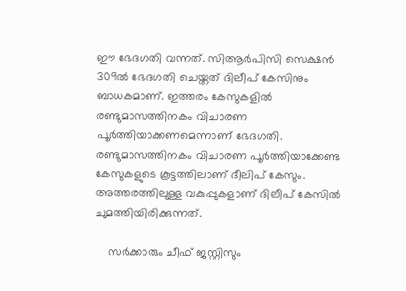ഈ ഭേദഗതി വന്നത്. സിആര്‍പിസി സെക്ഷന്‍ 309ല്‍ ഭേദഗതി ചെയ്തത് ദിലീപ് കേസിനും ബാധകമാണ്. ഇത്തരം കേസുകളില്‍ രണ്ടുമാസത്തിനകം വിചാരണ പൂര്‍ത്തിയാക്കണമെന്നാണ് ഭേദഗതി. രണ്ടുമാസത്തിനകം വിചാരണ പൂര്‍ത്തിയാക്കേണ്ട കേസുകളുടെ കൂട്ടത്തിലാണ് ദീലിപ് കേസും. അത്തരത്തിലുള്ള വകുപ്പുകളാണ് ദിലീപ് കേസില്‍ ചുമത്തിയിരിക്കുന്നത്.

    സര്‍ക്കാരും ചീഫ് ജസ്റ്റിസും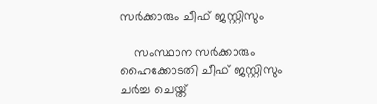സര്‍ക്കാരും ചീഫ് ജസ്റ്റിസും

    സംസ്ഥാന സര്‍ക്കാരും ഹൈക്കോടതി ചീഫ് ജസ്റ്റിസും ചര്‍ച്ച ചെയ്ത്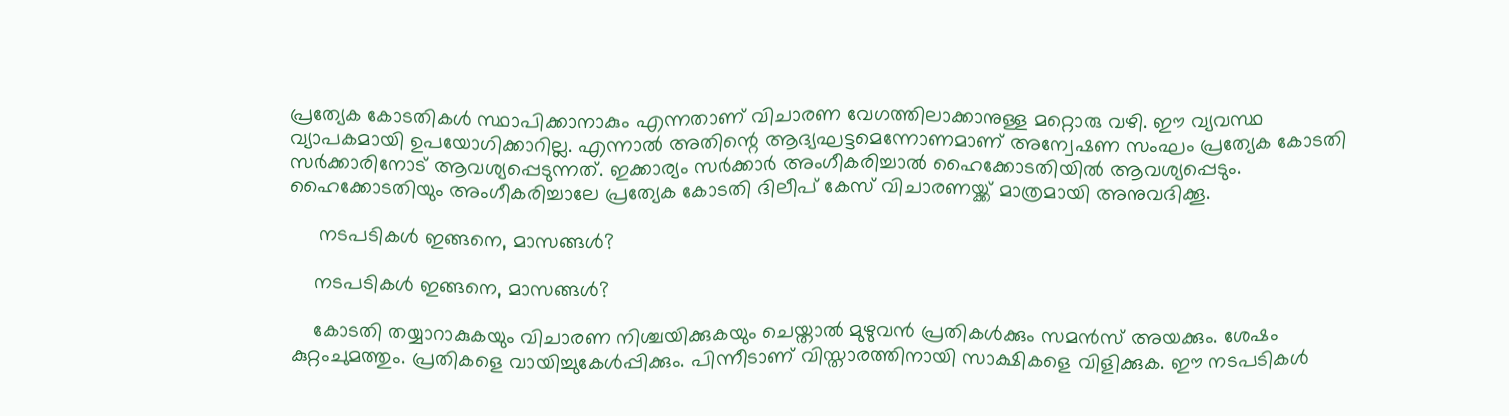പ്രത്യേക കോടതികള്‍ സ്ഥാപിക്കാനാകും എന്നതാണ് വിചാരണ വേഗത്തിലാക്കാനുള്ള മറ്റൊരു വഴി. ഈ വ്യവസ്ഥ വ്യാപകമായി ഉപയോഗിക്കാറില്ല. എന്നാല്‍ അതിന്റെ ആദ്യഘട്ടമെന്നോണമാണ് അന്വേഷണ സംഘം പ്രത്യേക കോടതി സര്‍ക്കാരിനോട് ആവശ്യപ്പെടുന്നത്. ഇക്കാര്യം സര്‍ക്കാര്‍ അംഗീകരിച്ചാല്‍ ഹൈക്കോടതിയില്‍ ആവശ്യപ്പെടും. ഹൈക്കോടതിയും അംഗീകരിച്ചാലേ പ്രത്യേക കോടതി ദിലീപ് കേസ് വിചാരണയ്ക്ക് മാത്രമായി അനുവദിക്കൂ.

     നടപടികള്‍ ഇങ്ങനെ, മാസങ്ങള്‍?

    നടപടികള്‍ ഇങ്ങനെ, മാസങ്ങള്‍?

    കോടതി തയ്യാറാകുകയും വിചാരണ നിശ്ചയിക്കുകയും ചെയ്താല്‍ മുഴുവന്‍ പ്രതികള്‍ക്കും സമന്‍സ് അയക്കും. ശേഷം കുറ്റംചുമത്തും. പ്രതികളെ വായിച്ചുകേള്‍പ്പിക്കും. പിന്നീടാണ് വിസ്താരത്തിനായി സാക്ഷികളെ വിളിക്കുക. ഈ നടപടികള്‍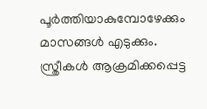പൂര്‍ത്തിയാകുമ്പോഴേക്കും മാസങ്ങള്‍ എടുക്കും. സ്ത്രീകള്‍ ആക്രമിക്കപ്പെട്ട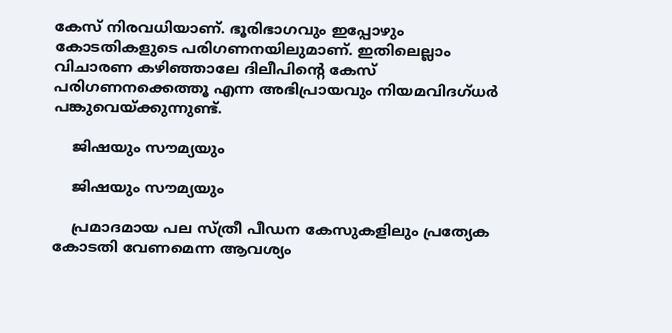കേസ് നിരവധിയാണ്. ഭൂരിഭാഗവും ഇപ്പോഴും കോടതികളുടെ പരിഗണനയിലുമാണ്. ഇതിലെല്ലാം വിചാരണ കഴിഞ്ഞാലേ ദിലീപിന്റെ കേസ് പരിഗണനക്കെത്തൂ എന്ന അഭിപ്രായവും നിയമവിദഗ്ധര്‍ പങ്കുവെയ്ക്കുന്നുണ്ട്.

    ജിഷയും സൗമ്യയും

    ജിഷയും സൗമ്യയും

    പ്രമാദമായ പല സ്ത്രീ പീഡന കേസുകളിലും പ്രത്യേക കോടതി വേണമെന്ന ആവശ്യം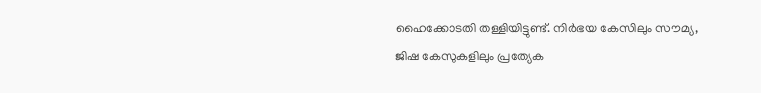ഹൈക്കോടതി തള്ളിയിട്ടുണ്ട്. നിര്‍ഭയ കേസിലും സൗമ്യ, ജിഷ കേസുകളിലും പ്രത്യേക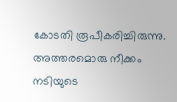കോടതി രൂപീകരിച്ചിരുന്നു. അത്തരമൊരു നീക്കം നടിയുടെ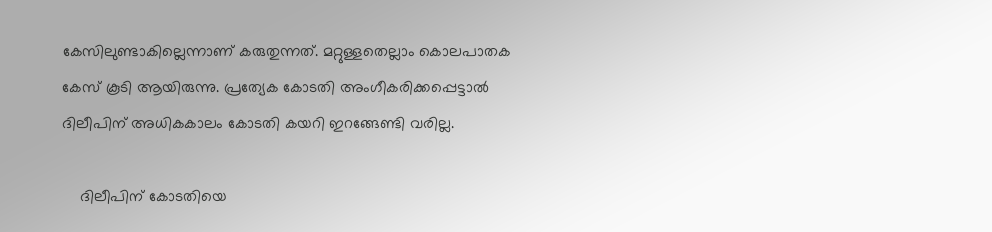കേസിലുണ്ടാകില്ലെന്നാണ് കരുതുന്നത്. മറ്റുള്ളതെല്ലാം കൊലപാതക കേസ് കൂടി ആയിരുന്നു. പ്രത്യേക കോടതി അംഗീകരിക്കപ്പെട്ടാല്‍ ദിലീപിന് അധികകാലം കോടതി കയറി ഇറങ്ങേണ്ടി വരില്ല.

    ദിലീപിന് കോടതിയെ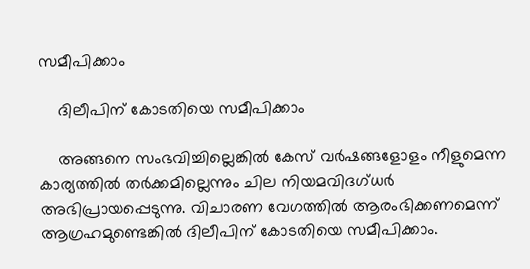സമീപിക്കാം

    ദിലീപിന് കോടതിയെ സമീപിക്കാം

    അങ്ങനെ സംഭവിച്ചില്ലെങ്കില്‍ കേസ് വര്‍ഷങ്ങളോളം നീളുമെന്ന കാര്യത്തില്‍ തര്‍ക്കമില്ലെന്നും ചില നിയമവിദഗ്ധര്‍ അഭിപ്രായപ്പെടുന്നു. വിചാരണ വേഗത്തില്‍ ആരംഭിക്കണമെന്ന് ആഗ്രഹമുണ്ടെങ്കില്‍ ദിലീപിന് കോടതിയെ സമീപിക്കാം.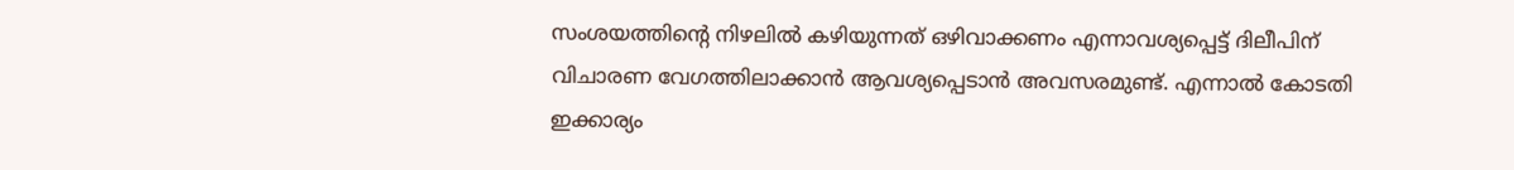സംശയത്തിന്റെ നിഴലില്‍ കഴിയുന്നത് ഒഴിവാക്കണം എന്നാവശ്യപ്പെട്ട് ദിലീപിന് വിചാരണ വേഗത്തിലാക്കാന്‍ ആവശ്യപ്പെടാന്‍ അവസരമുണ്ട്. എന്നാല്‍ കോടതി ഇക്കാര്യം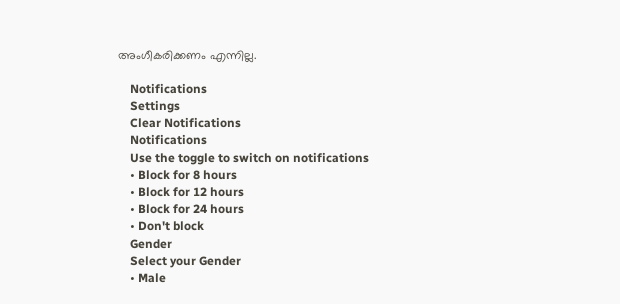അംഗീകരിക്കണം എന്നില്ല.

    Notifications
    Settings
    Clear Notifications
    Notifications
    Use the toggle to switch on notifications
    • Block for 8 hours
    • Block for 12 hours
    • Block for 24 hours
    • Don't block
    Gender
    Select your Gender
    • Male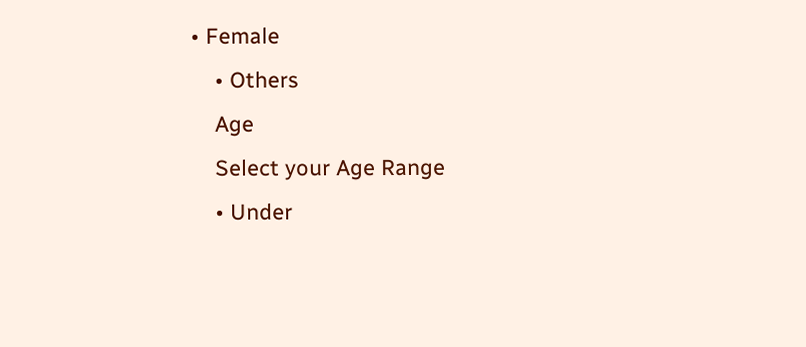• Female
    • Others
    Age
    Select your Age Range
    • Under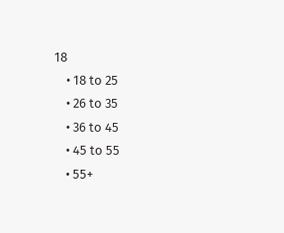18
    • 18 to 25
    • 26 to 35
    • 36 to 45
    • 45 to 55
    • 55+